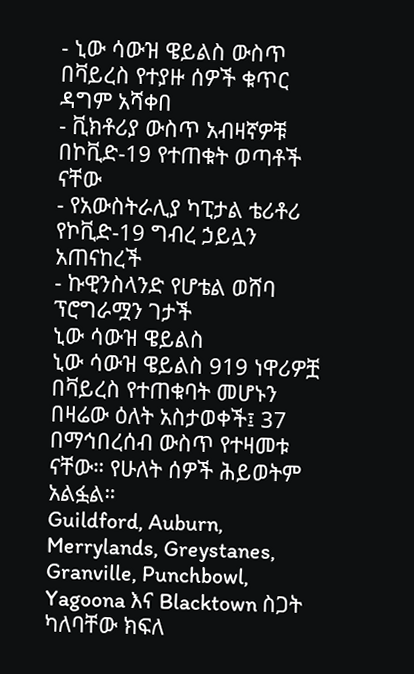- ኒው ሳውዝ ዌይልስ ውስጥ በቫይረስ የተያዙ ሰዎች ቁጥር ዳግም አሻቀበ
- ቪክቶሪያ ውስጥ አብዛኛዎቹ በኮቪድ-19 የተጠቁት ወጣቶች ናቸው
- የአውስትራሊያ ካፒታል ቴሪቶሪ የኮቪድ-19 ግብረ ኃይሏን አጠናከረች
- ኩዊንስላንድ የሆቴል ወሸባ ፕሮግራሟን ገታች
ኒው ሳውዝ ዌይልስ
ኒው ሳውዝ ዌይልስ 919 ነዋሪዎቿ በቫይረስ የተጠቁባት መሆኑን በዛሬው ዕለት አስታወቀች፤ 37 በማኅበረሰብ ውስጥ የተዛመቱ ናቸው። የሁለት ሰዎች ሕይወትም አልፏል።
Guildford, Auburn, Merrylands, Greystanes, Granville, Punchbowl, Yagoona እና Blacktown ስጋት ካለባቸው ክፍለ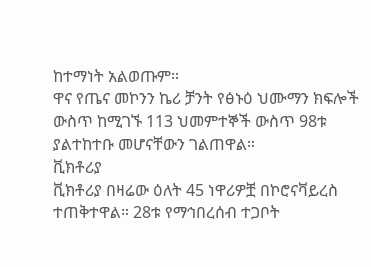ከተማነት አልወጡም።
ዋና የጤና መኮንን ኬሪ ቻንት የፅኑዕ ህሙማን ክፍሎች ውስጥ ከሚገኙ 113 ህመምተኞች ውስጥ 98ቱ ያልተከተቡ መሆናቸውን ገልጠዋል።
ቪክቶሪያ
ቪክቶሪያ በዛሬው ዕለት 45 ነዋሪዎቿ በኮሮናቫይረስ ተጠቅተዋል። 28ቱ የማኅበረሰብ ተጋቦት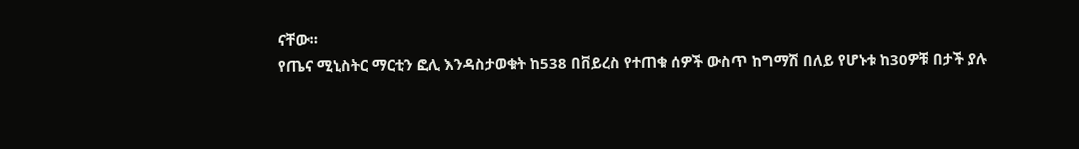ናቸው።
የጤና ሚኒስትር ማርቲን ፎሊ እንዳስታወቁት ከ538 በቨይረስ የተጠቁ ሰዎች ውስጥ ከግማሽ በለይ የሆኑቱ ከ30ዎቹ በታች ያሉ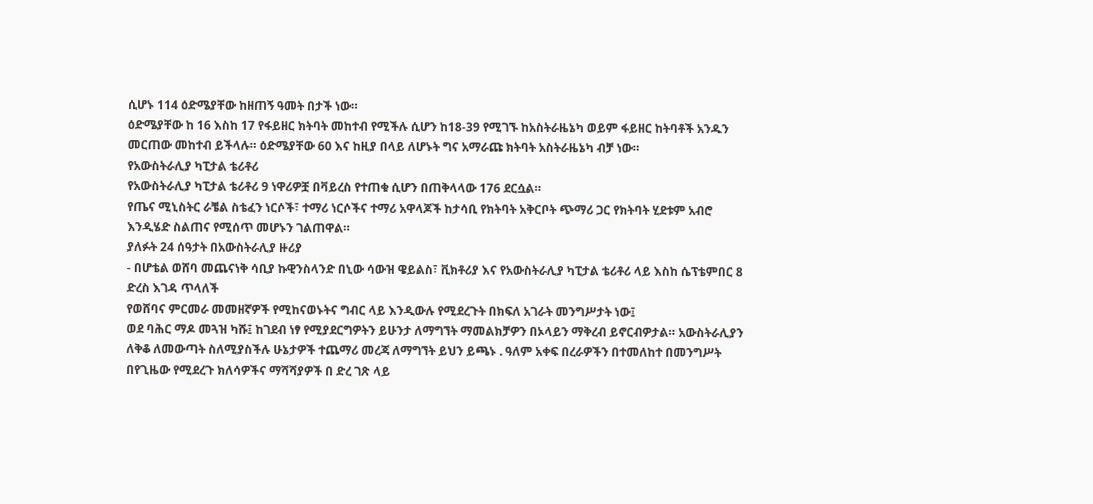ሲሆኑ 114 ዕድሜያቸው ከዘጠኝ ዓመት በታች ነው።
ዕድሜያቸው ከ 16 እስከ 17 የፋይዘር ክትባት መከተብ የሚችሉ ሲሆን ከ18-39 የሚገኙ ከአስትራዜኔካ ወይም ፋይዘር ከትባቶች አንዱን መርጠው መከተብ ይችላሉ። ዕድሜያቸው 60 እና ከዚያ በላይ ለሆኑት ግና አማራጩ ክትባት አስትራዜኔካ ብቻ ነው።
የአውስትራሊያ ካፒታል ቴሪቶሪ
የአውስትራሊያ ካፒታል ቴሪቶሪ 9 ነዋሪዎቿ በቫይረስ የተጠቁ ሲሆን በጠቅላላው 176 ደርሷል።
የጤና ሚኒስትር ራቼል ስቴፈን ነርሶች፣ ተማሪ ነርሶችና ተማሪ አዋላጆች ከታሳቢ የክትባት አቅርቦት ጭማሪ ጋር የክትባት ሂደቱም አብሮ እንዲሄድ ስልጠና የሚሰጥ መሆኑን ገልጠዋል።
ያለፉት 24 ሰዓታት በአውስትራሊያ ዙሪያ
- በሆቴል ወሸባ መጨናነቅ ሳቢያ ኩዊንስላንድ በኒው ሳውዝ ዌይልስ፣ ቪክቶሪያ እና የአውስትራሊያ ካፒታል ቴሪቶሪ ላይ እስከ ሴፕቴምበር 8 ድረስ እገዳ ጥላለች
የወሸባና ምርመራ መመዘኛዎች የሚከናወኑትና ግብር ላይ እንዲውሉ የሚደረጉት በክፍለ አገራት መንግሥታት ነው፤
ወደ ባሕር ማዶ መጓዝ ካሹ፤ ከገደብ ነፃ የሚያደርግዎትን ይሁንታ ለማግኘት ማመልክቻዎን በኦላይን ማቅረብ ይኖርብዎታል። አውስትራሊያን ለቅቆ ለመውጣት ስለሚያስችሉ ሁኔታዎች ተጨማሪ መረጃ ለማግኘት ይህን ይጫኑ . ዓለም አቀፍ በረራዎችን በተመለከተ በመንግሥት በየጊዜው የሚደረጉ ክለሳዎችና ማሻሻያዎች በ ድረ ገጽ ላይ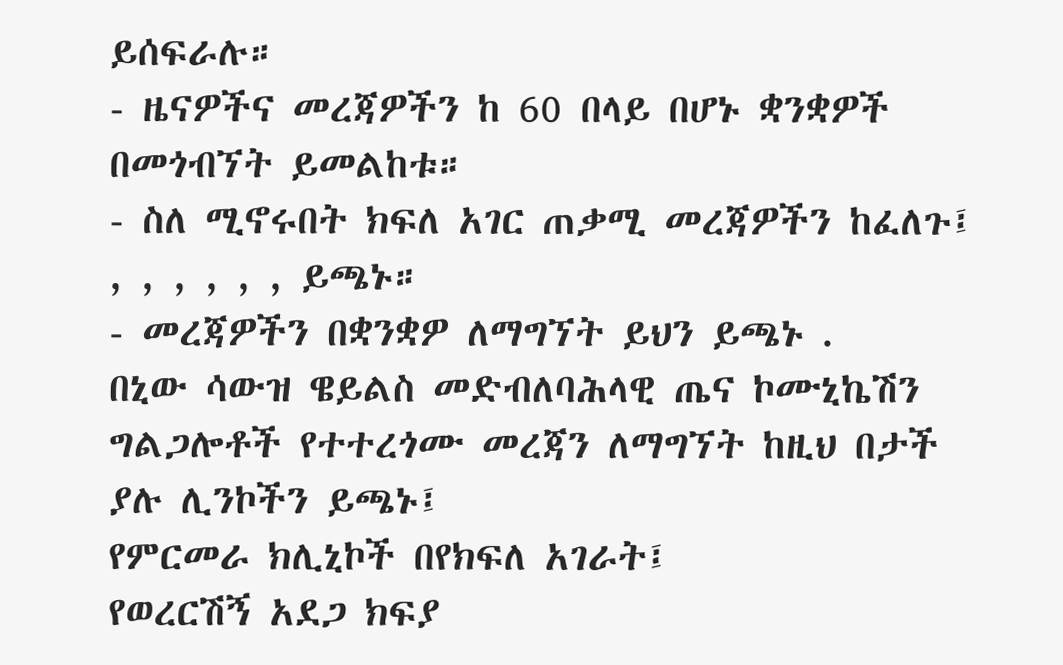ይሰፍራሉ።
- ዜናዎችና መረጃዎችን ከ 60 በላይ በሆኑ ቋንቋዎች በመጎብኘት ይመልከቱ።
- ስለ ሚኖሩበት ክፍለ አገር ጠቃሚ መረጃዎችን ከፈለጉ፤ , , , , , , ይጫኑ።
- መረጃዎችን በቋንቋዎ ለማግኘት ይህን ይጫኑ .
በኒው ሳውዝ ዌይልስ መድብለባሕላዊ ጤና ኮሙኒኬሽን ግልጋሎቶች የተተረጎሙ መረጃን ለማግኘት ከዚህ በታች ያሉ ሊንኮችን ይጫኑ፤
የምርመራ ክሊኒኮች በየክፍለ አገራት፤
የወረርሽኝ አደጋ ክፍያ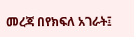መረጃ በየክፍለ አገራት፤